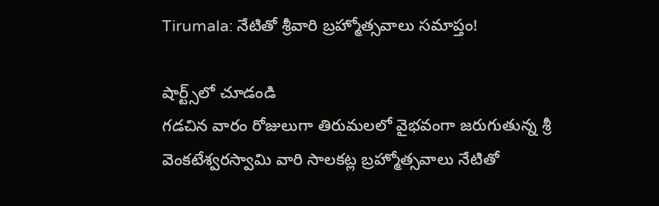Tirumala: నేటితో శ్రీవారి బ్రహ్మోత్సవాలు సమాప్తం!

షార్ట్స్‌లో చూడండి
గడచిన వారం రోజులుగా తిరుమలలో వైభవంగా జరుగుతున్న శ్రీ వెంకటేశ్వరస్వామి వారి సాలకట్ల బ్రహ్మోత్సవాలు నేటితో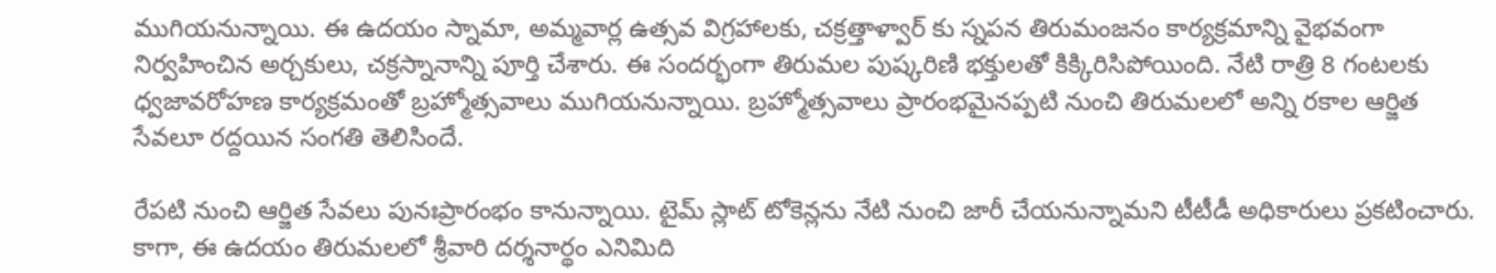ముగియనున్నాయి. ఈ ఉదయం స్నామా, అమ్మవార్ల ఉత్సవ విగ్రహాలకు, చక్రత్తాళ్వార్ కు స్నపన తిరుమంజనం కార్యక్రమాన్ని వైభవంగా నిర్వహించిన అర్చకులు, చక్రస్నానాన్ని పూర్తి చేశారు. ఈ సందర్భంగా తిరుమల పుష్కరిణి భక్తులతో కిక్కిరిసిపోయింది. నేటి రాత్రి 8 గంటలకు ధ్వజావరోహణ కార్యక్రమంతో బ్రహ్మోత్సవాలు ముగియనున్నాయి. బ్రహ్మోత్సవాలు ప్రారంభమైనప్పటి నుంచి తిరుమలలో అన్ని రకాల ఆర్జిత సేవలూ రద్దయిన సంగతి తెలిసిందే.

రేపటి నుంచి ఆర్జిత సేవలు పునఃప్రారంభం కానున్నాయి. టైమ్ స్లాట్ టోకెన్లను నేటి నుంచి జారీ చేయనున్నామని టీటీడీ అధికారులు ప్రకటించారు. కాగా, ఈ ఉదయం తిరుమలలో శ్రీవారి దర్శనార్థం ఎనిమిది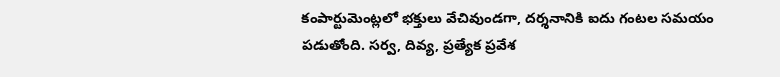కంపార్టుమెంట్లలో భక్తులు వేచివుండగా, దర్శనానికి ఐదు గంటల సమయం పడుతోంది. సర్వ, దివ్య, ప్రత్యేక ప్రవేశ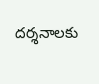దర్శనాలకు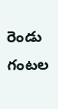రెండు గంటల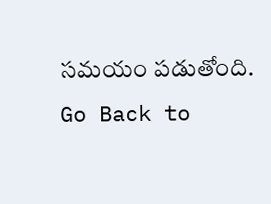సమయం పడుతోంది.
Go Back to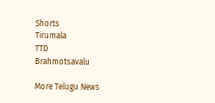Shorts
Tirumala
TTD
Brahmotsavalu

More Telugu News